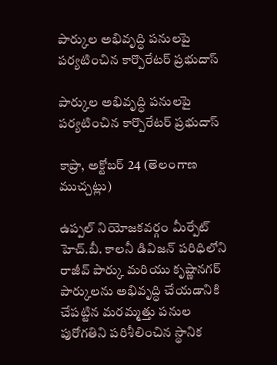పార్కుల అభివృద్ధి పనులపై పర్యటించిన కార్పొరేటర్ ప్రభుదాస్

పార్కుల అభివృద్ధి పనులపై పర్యటించిన కార్పొరేటర్ ప్రభుదాస్

కాప్రా, అక్టోబర్ 24 (తెలంగాణ ముచ్చట్లు)

ఉప్పల్ నియోజకవర్గం మీర్పేట్ హెచ్‌.బీ. కాలనీ డివిజన్ పరిధిలోని రాజీవ్ పార్కు మరియు కృష్ణానగర్ పార్కులను అభివృద్ధి చేయడానికి చేపట్టిన మరమ్మత్తు పనుల పురోగతిని పరిశీలించిన స్థానిక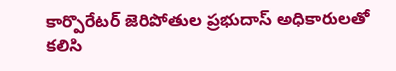కార్పొరేటర్ జెరిపోతుల ప్రభుదాస్ అధికారులతో కలిసి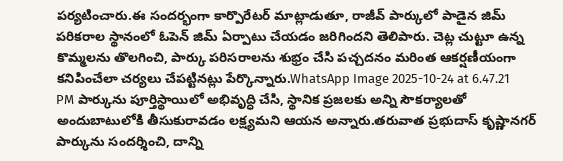పర్యటించారు.ఈ సందర్భంగా కార్పొరేటర్ మాట్లాడుతూ, రాజీవ్ పార్కులో పాడైన జిమ్ పరికరాల స్థానంలో ఓపెన్ జిమ్ ఏర్పాటు చేయడం జరిగిందని తెలిపారు. చెట్ల చుట్టూ ఉన్న కొమ్మలను తొలగించి, పార్కు పరిసరాలను శుభ్రం చేసి పచ్చదనం మరింత ఆకర్షణీయంగా కనిపించేలా చర్యలు చేపట్టినట్లు పేర్కొన్నారు.WhatsApp Image 2025-10-24 at 6.47.21 PM పార్కును పూర్తిస్థాయిలో అభివృద్ధి చేసి, స్థానిక ప్రజలకు అన్ని సౌకర్యాలతో అందుబాటులోకి తీసుకురావడం లక్ష్యమని ఆయన అన్నారు.తరువాత ప్రభుదాస్ కృష్ణానగర్ పార్కును సందర్శించి, దాన్ని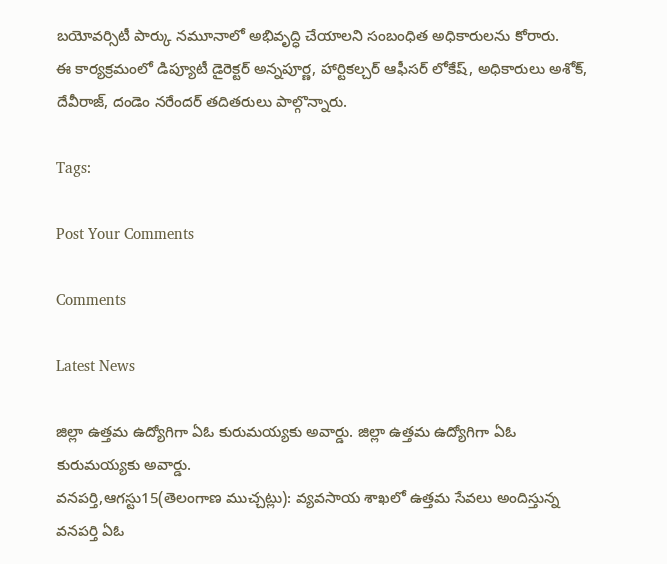బయోవర్సిటీ పార్కు నమూనాలో అభివృద్ధి చేయాలని సంబంధిత అధికారులను కోరారు.
ఈ కార్యక్రమంలో డిప్యూటీ డైరెక్టర్ అన్నపూర్ణ, హార్టికల్చర్ ఆఫీసర్ లోకేష్, అధికారులు అశోక్, దేవీరాజ్, దండెం నరేందర్ తదితరులు పాల్గొన్నారు.

Tags:

Post Your Comments

Comments

Latest News

జిల్లా ఉత్తమ ఉద్యోగిగా ఏఓ కురుమయ్యకు అవార్డు. జిల్లా ఉత్తమ ఉద్యోగిగా ఏఓ కురుమయ్యకు అవార్డు.
వనపర్తి,ఆగస్టు15(తెలంగాణ ముచ్చట్లు): వ్యవసాయ శాఖలో ఉత్తమ సేవలు అందిస్తున్న వనపర్తి ఏఓ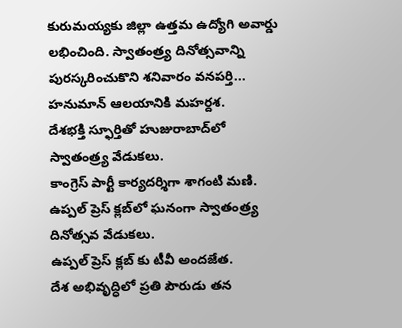కురుమయ్యకు జిల్లా ఉత్తమ ఉద్యోగి అవార్డు లభించింది. స్వాతంత్ర్య దినోత్సవాన్ని పురస్కరించుకొని శనివారం వనపర్తి...
హనుమాన్ ఆలయానికి మహర్దశ.
దేశభక్తి స్ఫూర్తితో హుజురాబాద్‌లో స్వాతంత్ర్య వేడుకలు.
కాంగ్రెస్ పార్టీ కార్యదర్శిగా శాగంటి మణి.
ఉప్పల్ ప్రెస్ క్లబ్‌లో ఘనంగా స్వాతంత్ర్య దినోత్సవ వేడుకలు.
ఉప్పల్ ప్రెస్ క్లబ్‌ కు టీవీ అందజేత.
దేశ అభివృద్ధిలో ప్రతి పౌరుడు తన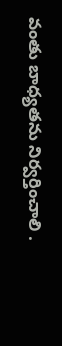వంతు బాధ్యతను నిర్వర్తించాలి .